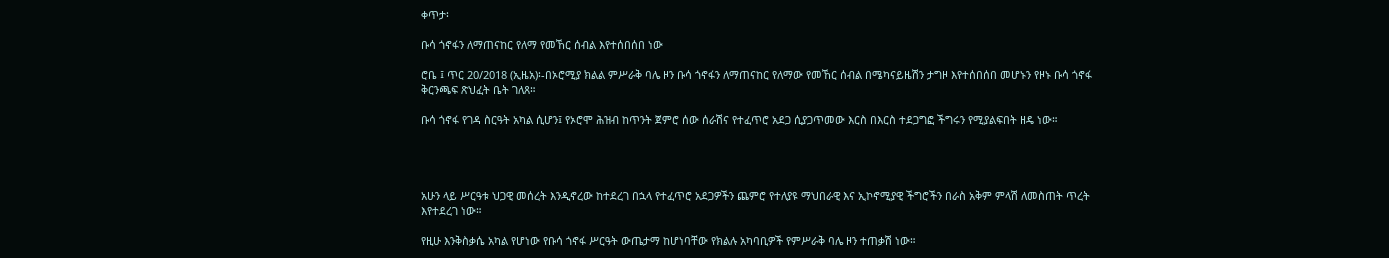ቀጥታ፡

ቡሳ ጎኖፋን ለማጠናከር የለማ የመኸር ሰብል እየተሰበሰበ ነው

ሮቤ ፤ ጥር 20/2018 (ኢዜአ)፡-በኦሮሚያ ክልል ምሥራቅ ባሌ ዞን ቡሳ ጎኖፋን ለማጠናከር የለማው የመኸር ሰብል በሜካናይዜሽን ታግዞ እየተሰበሰበ መሆኑን የዞኑ ቡሳ ጎኖፋ ቅርንጫፍ ጽህፈት ቤት ገለጸ።

ቡሳ ጎኖፋ የገዳ ስርዓት አካል ሲሆን፤ የኦሮሞ ሕዝብ ከጥንት ጀምሮ ሰው ሰራሽና የተፈጥሮ አደጋ ሲያጋጥመው እርስ በእርስ ተደጋግፎ ችግሩን የሚያልፍበት ዘዴ ነው።




አሁን ላይ ሥርዓቱ ህጋዊ መሰረት እንዲኖረው ከተደረገ በኋላ የተፈጥሮ አደጋዎችን ጨምሮ የተለያዩ ማህበራዊ እና ኢኮኖሚያዊ ችግሮችን በራስ አቅም ምላሽ ለመስጠት ጥረት እየተደረገ ነው።

የዚሁ እንቅስቃሴ አካል የሆነው የቡሳ ጎኖፋ ሥርዓት ውጤታማ ከሆነባቸው የክልሉ አካባቢዎች የምሥራቅ ባሌ ዞን ተጠቃሽ ነው።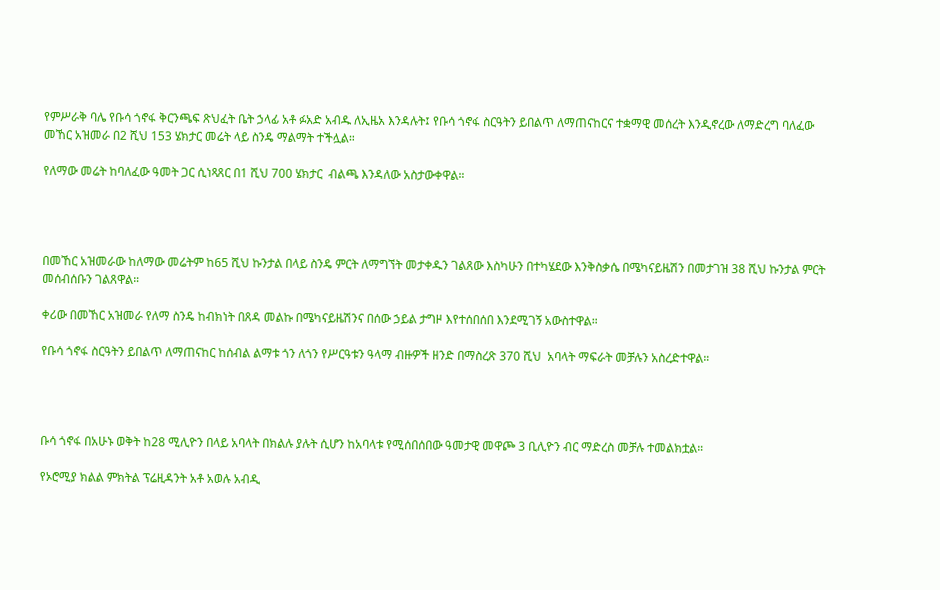የምሥራቅ ባሌ የቡሳ ጎኖፋ ቅርንጫፍ ጽህፈት ቤት ኃላፊ አቶ ፉአድ አብዱ ለኢዜአ እንዳሉት፤ የቡሳ ጎኖፋ ስርዓትን ይበልጥ ለማጠናከርና ተቋማዊ መሰረት እንዲኖረው ለማድረግ ባለፈው መኸር አዝመራ በ2 ሺህ 153 ሄክታር መሬት ላይ ስንዴ ማልማት ተችሏል።

የለማው መሬት ከባለፈው ዓመት ጋር ሲነጻጸር በ1 ሺህ 700 ሄክታር  ብልጫ እንዳለው አስታውቀዋል።




በመኸር አዝመራው ከለማው መሬትም ከ65 ሺህ ኩንታል በላይ ስንዴ ምርት ለማግኘት መታቀዱን ገልጸው እስካሁን በተካሄደው እንቅስቃሴ በሜካናይዜሽን በመታገዝ 38 ሺህ ኩንታል ምርት መሰብሰቡን ገልጸዋል።

ቀሪው በመኸር አዝመራ የለማ ስንዴ ከብክነት በጸዳ መልኩ በሜካናይዜሽንና በሰው ኃይል ታግዞ እየተሰበሰበ እንደሚገኝ አውስተዋል።

የቡሳ ጎኖፋ ስርዓትን ይበልጥ ለማጠናከር ከሰብል ልማቱ ጎን ለጎን የሥርዓቱን ዓላማ ብዙዎች ዘንድ በማስረጽ 370 ሺህ  አባላት ማፍራት መቻሉን አስረድተዋል።




ቡሳ ጎኖፋ በአሁኑ ወቅት ከ28 ሚሊዮን በላይ አባላት በክልሉ ያሉት ሲሆን ከአባላቱ የሚሰበሰበው ዓመታዊ መዋጮ 3 ቢሊዮን ብር ማድረስ መቻሉ ተመልክቷል።

የኦሮሚያ ክልል ምክትል ፕሬዚዳንት አቶ አወሉ አብዲ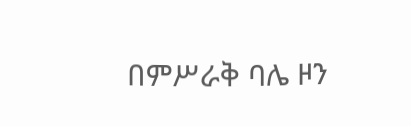በምሥራቅ ባሌ ዞን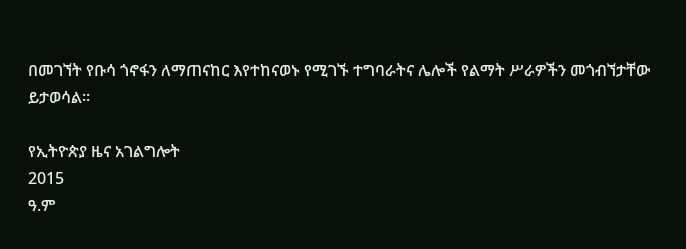በመገኘት የቡሳ ጎኖፋን ለማጠናከር እየተከናወኑ የሚገኙ ተግባራትና ሌሎች የልማት ሥራዎችን መጎብኘታቸው ይታወሳል።

የኢትዮጵያ ዜና አገልግሎት
2015
ዓ.ም